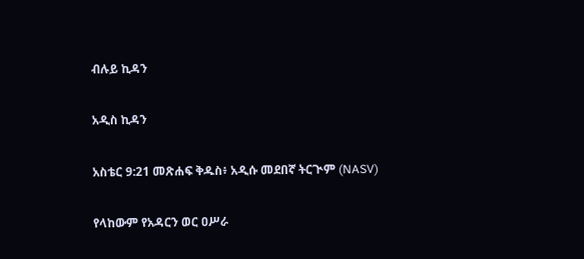ብሉይ ኪዳን

አዲስ ኪዳን

አስቴር 9:21 መጽሐፍ ቅዱስ፥ አዲሱ መደበኛ ትርጒም (NASV)

የላከውም የአዳርን ወር ዐሥራ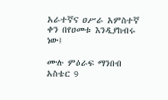አራተኛና ዐሥራ አምስተኛ ቀን በየዐመቱ እንዲያከብሩ ነው፤

ሙሉ ምዕራፍ ማንበብ አስቴር 9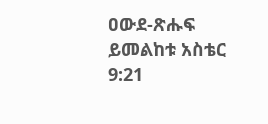ዐውደ-ጽሑፍ ይመልከቱ አስቴር 9:21